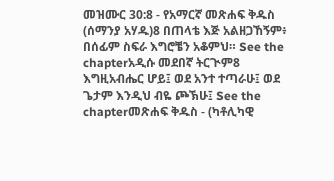መዝሙር 30:8 - የአማርኛ መጽሐፍ ቅዱስ (ሰማንያ አሃዱ)8 በጠላቴ እጅ አልዘጋኸኝም፥ በሰፊም ስፍራ እግሮቼን አቆምህ። See the chapterአዲሱ መደበኛ ትርጒም8 እግዚአብሔር ሆይ፤ ወደ አንተ ተጣራሁ፤ ወደ ጌታም እንዲህ ብዬ ጮኽሁ፤ See the chapterመጽሐፍ ቅዱስ - (ካቶሊካዊ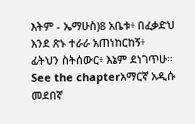እትም - ኤማሁስ)8 አቤቱ፥ በፈቃድህ እንደ ጽኑ ተራራ አጠነከርከኝ፥ ፊትህን ስትሰውር፥ እኔም ደነገጥሁ። See the chapterአማርኛ አዲሱ መደበኛ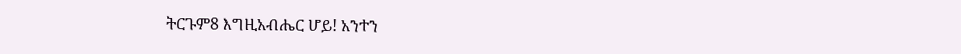ትርጉም8 እግዚአብሔር ሆይ! አንተን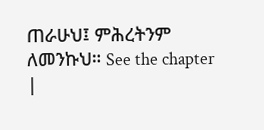ጠራሁህ፤ ምሕረትንም ለመንኩህ። See the chapter |